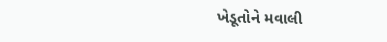ખેડૂતોને મવાલી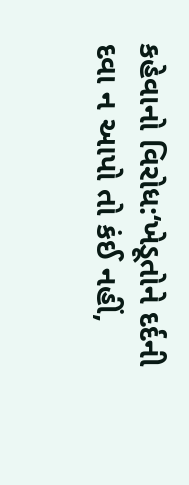કહેવાનો વિરોધ:‘ખેડૂતોને દર્દની દવા ન આપો તો કંઈ નહીં,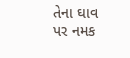તેના ઘાવ પર નમક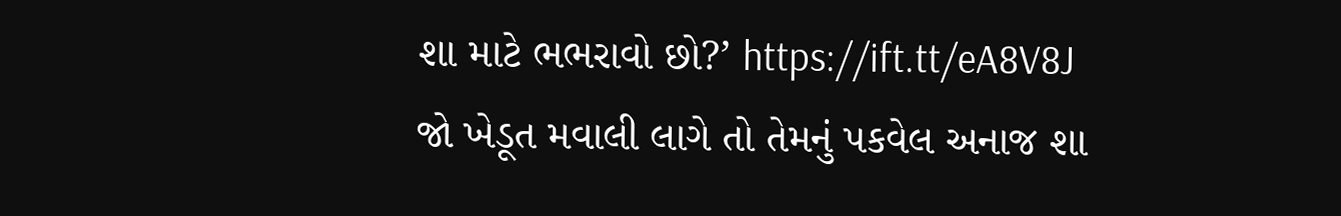શા માટે ભભરાવો છો?’ https://ift.tt/eA8V8J
જો ખેડૂત મવાલી લાગે તો તેમનું પકવેલ અનાજ શા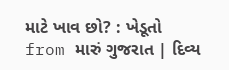માટે ખાવ છો? : ખેડૂતો
from મારું ગુજરાત | દિવ્ય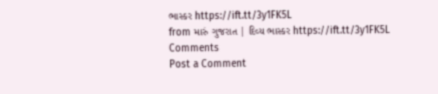ભાસ્કર https://ift.tt/3y1FK5L
from મારું ગુજરાત | દિવ્ય ભાસ્કર https://ift.tt/3y1FK5L
Comments
Post a Comment